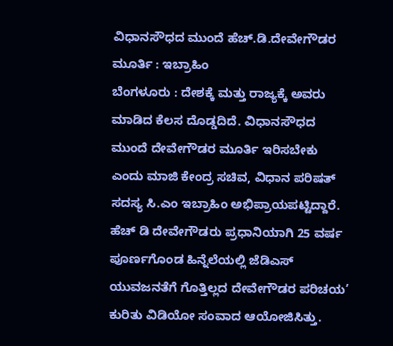ವಿಧಾನಸೌಧದ ಮುಂದೆ ಹೆಚ್.ಡಿ.ದೇವೇಗೌಡರ ಮೂರ್ತಿ : ಇಬ್ರಾಹಿಂ
ಬೆಂಗಳೂರು : ದೇಶಕ್ಕೆ ಮತ್ತು ರಾಜ್ಯಕ್ಕೆ ಅವರು ಮಾಡಿದ ಕೆಲಸ ದೊಡ್ಡದಿದೆ. ವಿಧಾನಸೌಧದ ಮುಂದೆ ದೇವೇಗೌಡರ ಮೂರ್ತಿ ಇರಿಸಬೇಕು ಎಂದು ಮಾಜಿ ಕೇಂದ್ರ ಸಚಿವ, ವಿಧಾನ ಪರಿಷತ್ ಸದಸ್ಯ ಸಿ.ಎಂ ಇಬ್ರಾಹಿಂ ಅಭಿಪ್ರಾಯಪಟ್ಟಿದ್ದಾರೆ.
ಹೆಚ್ ಡಿ ದೇವೇಗೌಡರು ಪ್ರಧಾನಿಯಾಗಿ 25 ವರ್ಷ ಪೂರ್ಣಗೊಂಡ ಹಿನ್ನೆಲೆಯಲ್ಲಿ ಜೆಡಿಎಸ್ ಯುವಜನತೆಗೆ ಗೊತ್ತಿಲ್ಲದ ದೇವೇಗೌಡರ ಪರಿಚಯ’ ಕುರಿತು ವಿಡಿಯೋ ಸಂವಾದ ಆಯೋಜಿಸಿತ್ತು.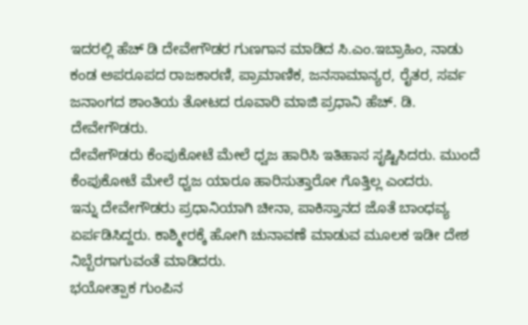ಇದರಲ್ಲಿ ಹೆಚ್ ಡಿ ದೇವೇಗೌಡರ ಗುಣಗಾನ ಮಾಡಿದ ಸಿ.ಎಂ.ಇಬ್ರಾಹಿಂ, ನಾಡು ಕಂಡ ಅಪರೂಪದ ರಾಜಕಾರಣಿ, ಪ್ರಾಮಾಣಿಕ, ಜನಸಾಮಾನ್ಯರ, ರೈತರ, ಸರ್ವ ಜನಾಂಗದ ಶಾಂತಿಯ ತೋಟದ ರೂವಾರಿ ಮಾಜಿ ಪ್ರಧಾನಿ ಹೆಚ್. ಡಿ. ದೇವೇಗೌಡರು.
ದೇವೇಗೌಡರು ಕೆಂಪುಕೋಟೆ ಮೇಲೆ ಧ್ವಜ ಹಾರಿಸಿ ಇತಿಹಾಸ ಸೃಷ್ಟಿಸಿದರು. ಮುಂದೆ ಕೆಂಪುಕೋಟೆ ಮೇಲೆ ಧ್ವಜ ಯಾರೂ ಹಾರಿಸುತ್ತಾರೋ ಗೊತ್ತಿಲ್ಲ ಎಂದರು.
ಇನ್ನು ದೇವೇಗೌಡರು ಪ್ರಧಾನಿಯಾಗಿ ಚೀನಾ, ಪಾಕಿಸ್ತಾನದ ಜೊತೆ ಬಾಂಧವ್ಯ ಏರ್ಪಡಿಸಿದ್ದರು. ಕಾಶ್ಮೀರಕ್ಕೆ ಹೋಗಿ ಚುನಾವಣೆ ಮಾಡುವ ಮೂಲಕ ಇಡೀ ದೇಶ ನಿಬ್ಬೆರಗಾಗುವಂತೆ ಮಾಡಿದರು.
ಭಯೋತ್ಪಾಕ ಗುಂಪಿನ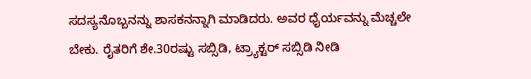ಸದಸ್ಯನೊಬ್ಬನನ್ನು ಶಾಸಕನನ್ನಾಗಿ ಮಾಡಿದರು. ಅವರ ಧೈರ್ಯವನ್ನು ಮೆಚ್ಚಲೇ ಬೇಕು. ರೈತರಿಗೆ ಶೇ.30ರಷ್ಟು ಸಬ್ಸಿಡಿ, ಟ್ರ್ಯಾಕ್ಟರ್ ಸಬ್ಸಿಡಿ ನೀಡಿ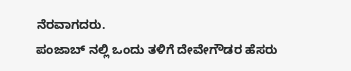ನೆರವಾಗದರು.
ಪಂಜಾಬ್ ನಲ್ಲಿ ಒಂದು ತಳಿಗೆ ದೇವೇಗೌಡರ ಹೆಸರು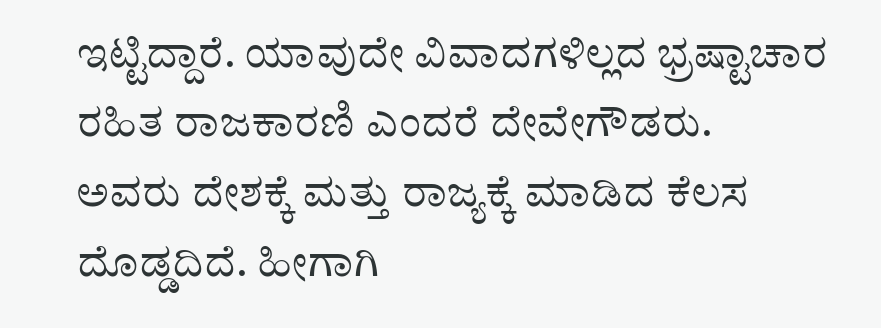ಇಟ್ಟಿದ್ದಾರೆ. ಯಾವುದೇ ವಿವಾದಗಳಿಲ್ಲದ ಭ್ರಷ್ಟಾಚಾರ ರಹಿತ ರಾಜಕಾರಣಿ ಎಂದರೆ ದೇವೇಗೌಡರು.
ಅವರು ದೇಶಕ್ಕೆ ಮತ್ತು ರಾಜ್ಯಕ್ಕೆ ಮಾಡಿದ ಕೆಲಸ ದೊಡ್ಡದಿದೆ. ಹೀಗಾಗಿ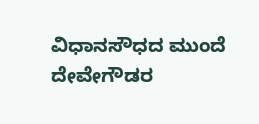ವಿಧಾನಸೌಧದ ಮುಂದೆ ದೇವೇಗೌಡರ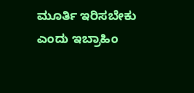ಮೂರ್ತಿ ಇರಿಸಬೇಕು ಎಂದು ಇಬ್ರಾಹಿಂ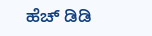ಹೆಚ್ ಡಿಡಿ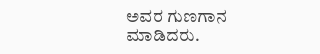ಅವರ ಗುಣಗಾನ ಮಾಡಿದರು.